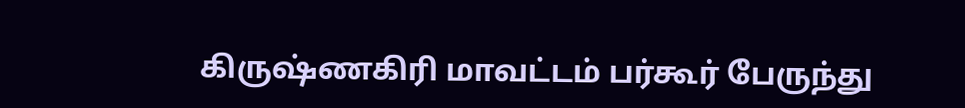கிருஷ்ணகிரி மாவட்டம் பர்கூர் பேருந்து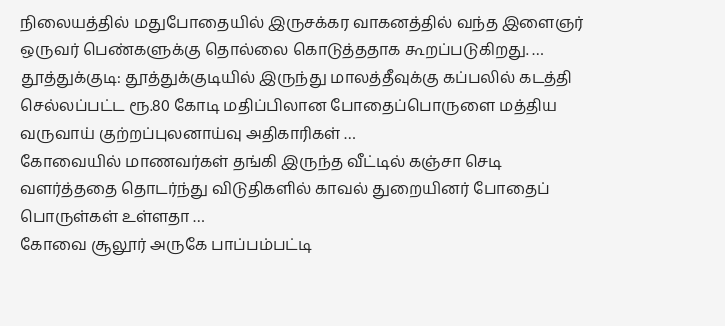நிலையத்தில் மதுபோதையில் இருசக்கர வாகனத்தில் வந்த இளைஞர் ஒருவர் பெண்களுக்கு தொல்லை கொடுத்ததாக கூறப்படுகிறது. …
தூத்துக்குடி: தூத்துக்குடியில் இருந்து மாலத்தீவுக்கு கப்பலில் கடத்தி செல்லப்பட்ட ரூ.80 கோடி மதிப்பிலான போதைப்பொருளை மத்திய வருவாய் குற்றப்புலனாய்வு அதிகாரிகள் …
கோவையில் மாணவர்கள் தங்கி இருந்த வீட்டில் கஞ்சா செடி வளர்த்ததை தொடர்ந்து விடுதிகளில் காவல் துறையினர் போதைப் பொருள்கள் உள்ளதா …
கோவை சூலூர் அருகே பாப்பம்பட்டி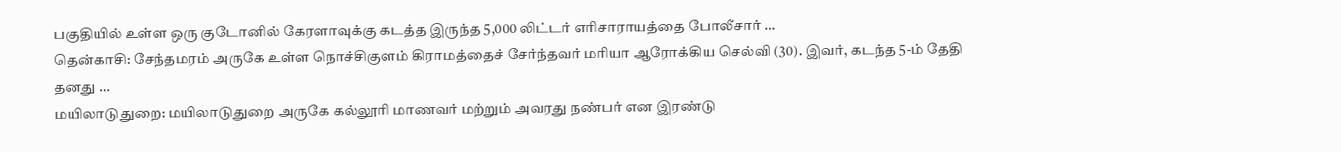பகுதியில் உள்ள ஒரு குடோனில் கேரளாவுக்கு கடத்த இருந்த 5,000 லிட்டர் எரிசாராயத்தை போலீசார் …
தென்காசி: சேந்தமரம் அருகே உள்ள நொச்சிகுளம் கிராமத்தைச் சேர்ந்தவர் மரியா ஆரோக்கிய செல்வி (30). இவர், கடந்த 5-ம் தேதி தனது …
மயிலாடுதுறை: மயிலாடுதுறை அருகே கல்லூரி மாணவர் மற்றும் அவரது நண்பர் என இரண்டு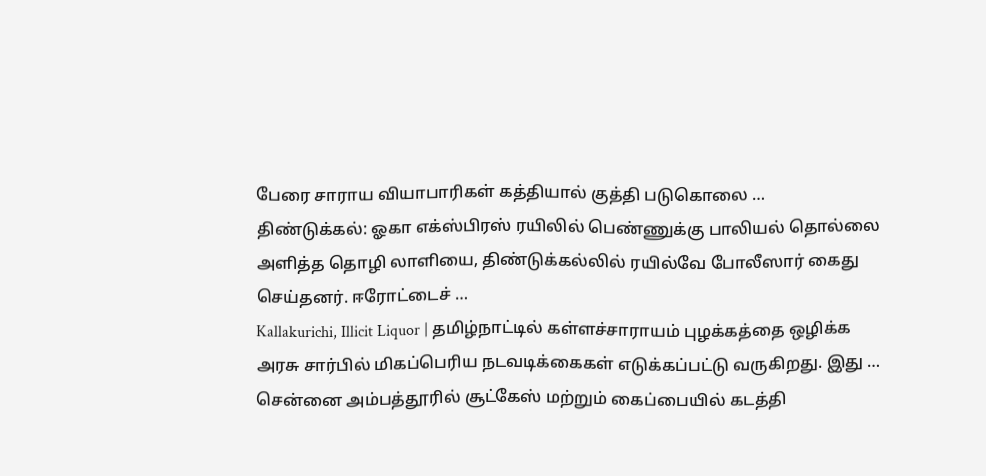பேரை சாராய வியாபாரிகள் கத்தியால் குத்தி படுகொலை …
திண்டுக்கல்: ஓகா எக்ஸ்பிரஸ் ரயிலில் பெண்ணுக்கு பாலியல் தொல்லை அளித்த தொழி லாளியை, திண்டுக்கல்லில் ரயில்வே போலீஸார் கைது செய்தனர். ஈரோட்டைச் …
Kallakurichi, Illicit Liquor | தமிழ்நாட்டில் கள்ளச்சாராயம் புழக்கத்தை ஒழிக்க அரசு சார்பில் மிகப்பெரிய நடவடிக்கைகள் எடுக்கப்பட்டு வருகிறது. இது …
சென்னை அம்பத்தூரில் சூட்கேஸ் மற்றும் கைப்பையில் கடத்தி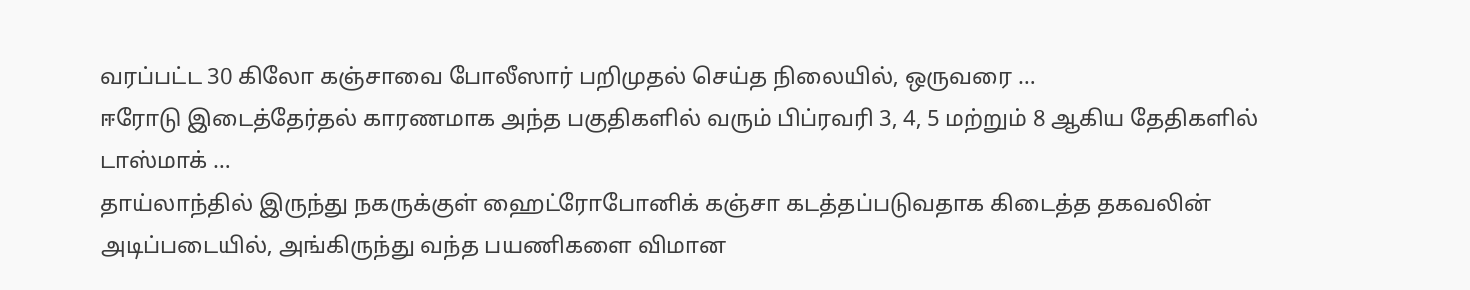வரப்பட்ட 30 கிலோ கஞ்சாவை போலீஸார் பறிமுதல் செய்த நிலையில், ஒருவரை …
ஈரோடு இடைத்தேர்தல் காரணமாக அந்த பகுதிகளில் வரும் பிப்ரவரி 3, 4, 5 மற்றும் 8 ஆகிய தேதிகளில் டாஸ்மாக் …
தாய்லாந்தில் இருந்து நகருக்குள் ஹைட்ரோபோனிக் கஞ்சா கடத்தப்படுவதாக கிடைத்த தகவலின் அடிப்படையில், அங்கிருந்து வந்த பயணிகளை விமான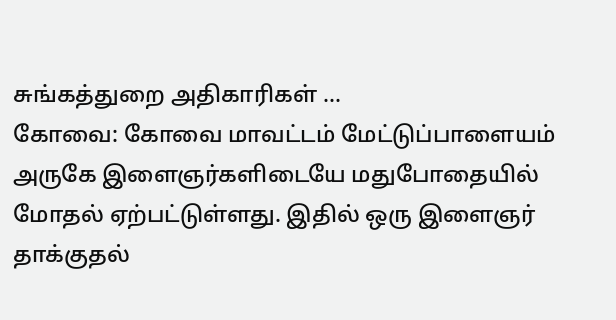சுங்கத்துறை அதிகாரிகள் …
கோவை: கோவை மாவட்டம் மேட்டுப்பாளையம் அருகே இளைஞர்களிடையே மதுபோதையில் மோதல் ஏற்பட்டுள்ளது. இதில் ஒரு இளைஞர் தாக்குதல்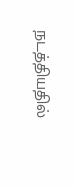நடத்தியதில்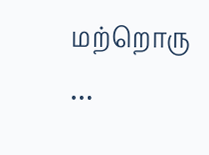மற்றொரு …